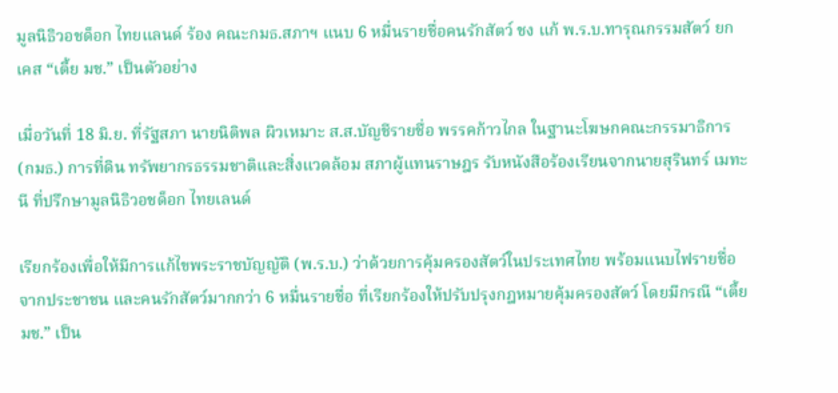มูลนิธิวอชด็อก ไทยแลนด์ ร้อง คณะกมธ.สภาฯ แนบ 6 หมื่นรายชื่อคนรักสัตว์ ชง แก้ พ.ร.บ.ทารุณกรรมสัตว์ ยกเคส “เตี้ย มช.” เป็นตัวอย่าง

เมื่อวันที่ 18 มิ.ย. ที่รัฐสภา นายนิติพล ผิวเหมาะ ส.ส.บัญชีรายชื่อ พรรคก้าวไกล ในฐานะโฆษกคณะกรรมาธิการ (กมธ.) การที่ดิน ทรัพยากรธรรมชาติและสิ่งแวดล้อม สภาผู้แทนราษฎร รับหนังสือร้องเรียนจากนายสุรินทร์ เมทะนี ที่ปรึกษามูลนิธิวอชด็อก ไทยเลนด์

เรียกร้องเพื่อให้มีการแก้ไขพระราชบัญญัติ (พ.ร.บ.) ว่าด้วยการคุ้มครองสัตว์ในประเทศไทย พร้อมแนบไฟรายชื่อจากประชาชน และคนรักสัตว์มากกว่า 6 หมื่นรายชื่อ ที่เรียกร้องให้ปรับปรุงกฎหมายคุ้มครองสัตว์ โดยมีกรณี “เตี้ย มช.” เป็น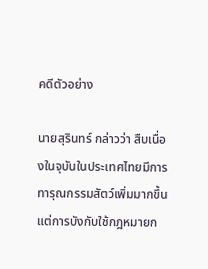คดีตัวอย่าง

นายสุรินทร์ กล่าวว่า สืบเนื่องในจุบันในประเทศไทยมีการทารุณกรรมสัตว์เพิ่มมากขึ้น แต่การบังกับใช้กฎหมายก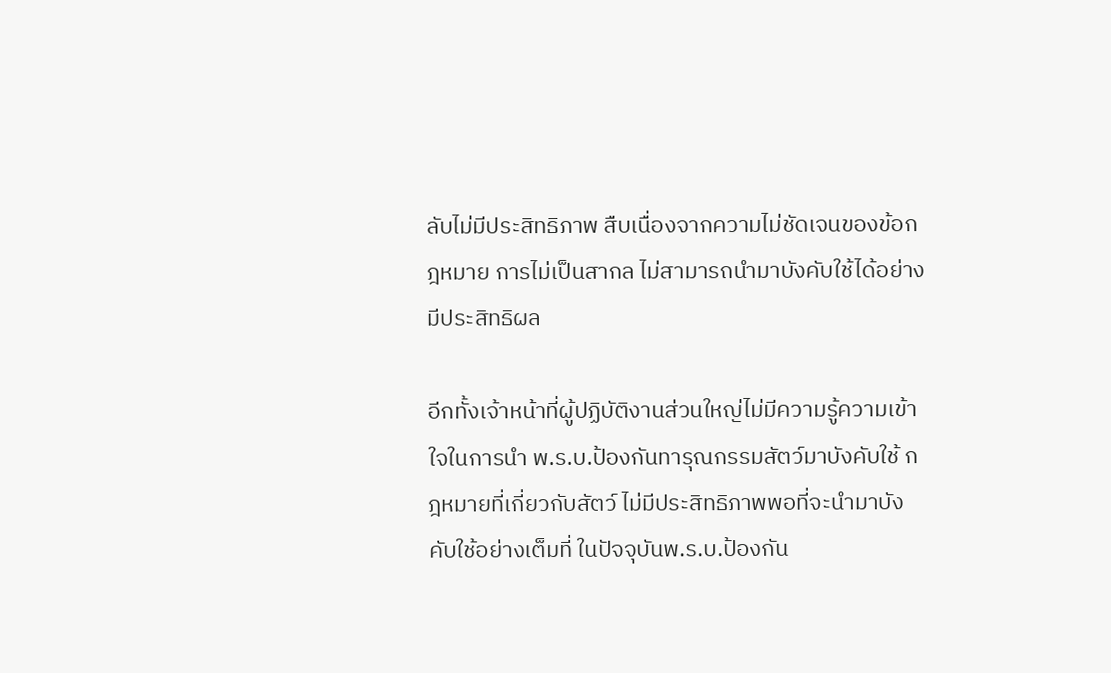ลับไม่มีประสิทธิภาพ สืบเนื่องจากความไม่ชัดเจนของข้อกฎหมาย การไม่เป็นสากล ไม่สามารถนำมาบังคับใช้ได้อย่างมีประสิทธิผล

อีกทั้งเจ้าหน้าที่ผู้ปฏิบัติงานส่วนใหญ่ไม่มีความรู้ความเข้าใจในการนำ พ.ร.บ.ป้องกันทารุณกรรมสัตว์มาบังคับใช้ กฎหมายที่เกี่ยวกับสัตว์ ไม่มีประสิทธิภาพพอที่จะนำมาบังคับใช้อย่างเต็มที่ ในปัจจุบันพ.ร.บ.ป้องกัน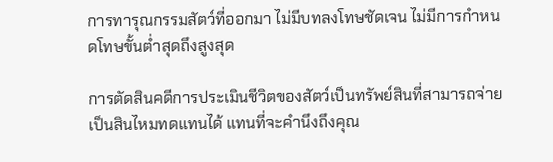การทารุณกรรมสัตว์ที่ออกมา ไม่มีบทลงโทษชัดเจน ไม่มีการกำหนดโทษขั้นต่ำสุดถึงสูงสุด

การตัดสินคดีการประเมินชีวิตของสัตว์เป็นทรัพย์สินที่สามารถจ่ายเป็นสินไหมทดแทนได้ แทนที่จะคำนึงถึงคุณ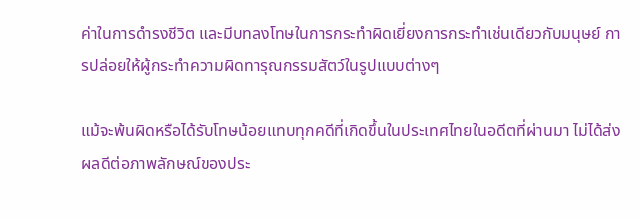ค่าในการดำรงชีวิต และมีบทลงโทษในการกระทำผิดเยี่ยงการกระทำเช่นเดียวกับมนุษย์ การปล่อยให้ผู้กระทำความผิดทารุณกรรมสัตว์ในรูปแบบต่างๆ

แม้จะพ้นผิดหรือได้รับโทษน้อยแทบทุกคดีที่เกิดขึ้นในประเทศไทยในอดีตที่ผ่านมา ไม่ได้ส่งผลดีต่อภาพลักษณ์ของประ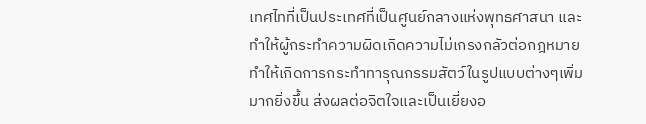เทศไทที่เป็นประเทศที่เป็นศูนย์กลางแห่งพุทธศาสนา และทำให้ผู้กระทำความผิดเกิดความไม่เกรงกลัวต่อกฎหมาย ทำให้เกิดการกระทำทารุณกรรมสัตว์ในรูปแบบต่างๆเพิ่มมากยิ่งขึ้น ส่งผลต่อจิตใจและเป็นเยี่ยงอ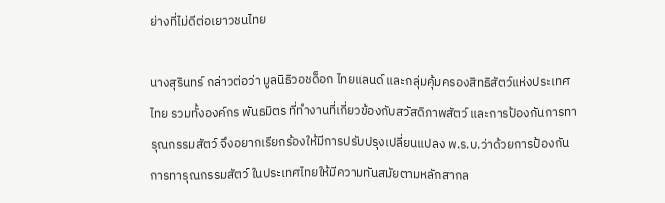ย่างที่ไม่ดีต่อเยาวชนไทย

นางสุรินทร์ กล่าวต่อว่า มูลนิธิวอชด็อก ไทยแลนด์ และกลุ่มคุ้มครองสิทธิสัตว์แห่งประเทศไทย รวมทั้งองค์กร พันธมิตร ที่ทำงานที่เกี่ยวข้องกับสวัสดิภาพสัตว์ และการป้องกันการทารุณกรรมสัตว์ จึงอยากเรียกร้องให้มีการปรับปรุงเปลี่ยนแปลง พ.ร.บ.ว่าด้วยการป้องกันการทารุณกรรมสัตว์ ในประเทศไทยให้มีความทันสมัยตามหลักสากล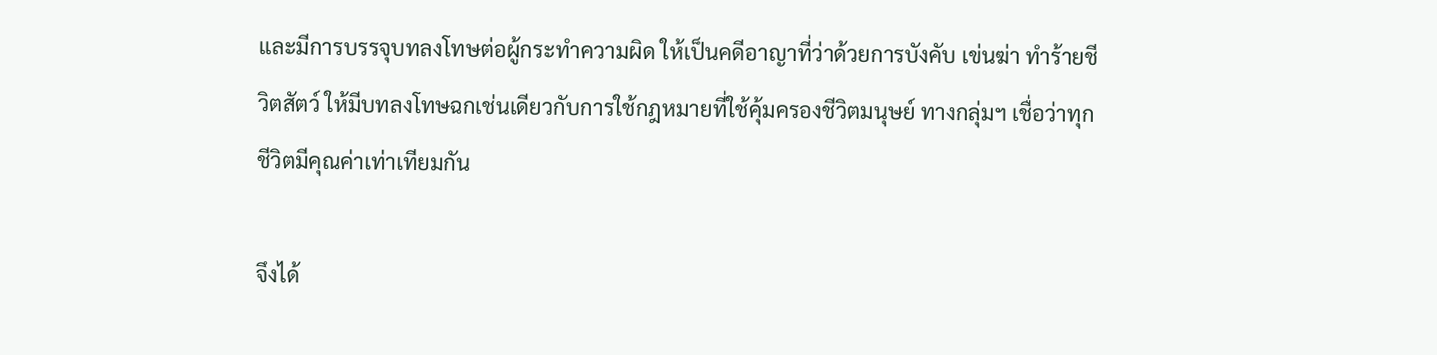และมีการบรรจุบทลงโทษต่อผู้กระทำความผิด ให้เป็นคดีอาญาที่ว่าด้วยการบังคับ เข่นฆ่า ทำร้ายชีวิตสัตว์ ให้มีบทลงโทษฉกเช่นเดียวกับการใช้กฎหมายที่ใช้คุ้มครองชีวิตมนุษย์ ทางกลุ่มฯ เชื่อว่าทุกชีวิตมีคุณค่าเท่าเทียมกัน

จึงได้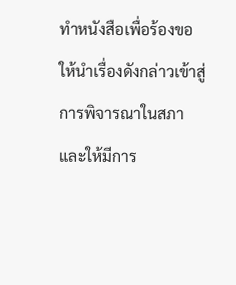ทำหนังสือเพื่อร้องขอให้นำเรื่องดังกล่าวเข้าสู่การพิจารณาในสภา และให้มีการ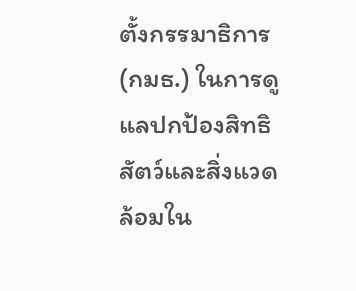ตั้งกรรมาธิการ (กมธ.) ในการดูแลปกป้องสิทธิสัตว์และสิ่งแวดล้อมใน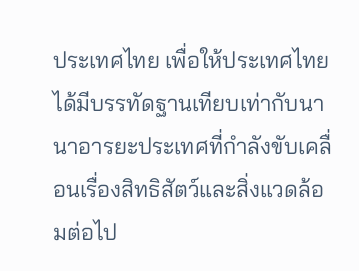ประเทศไทย เพื่อให้ประเทศไทยได้มีบรรทัดฐานเทียบเท่ากับนานาอารยะประเทศที่กำลังขับเคลื่อนเรื่องสิทธิสัตว์และสิ่งแวดล้อมต่อไป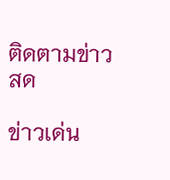ติดตามข่าวสด

ข่าวเด่น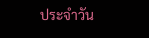ประจำวัน